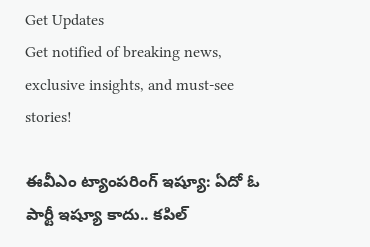Get Updates
Get notified of breaking news, exclusive insights, and must-see stories!

ఈవీఎం ట్యాంపరింగ్ ఇష్యూ: ఏదో ఓ పార్టీ ఇష్యూ కాదు.. కపిల్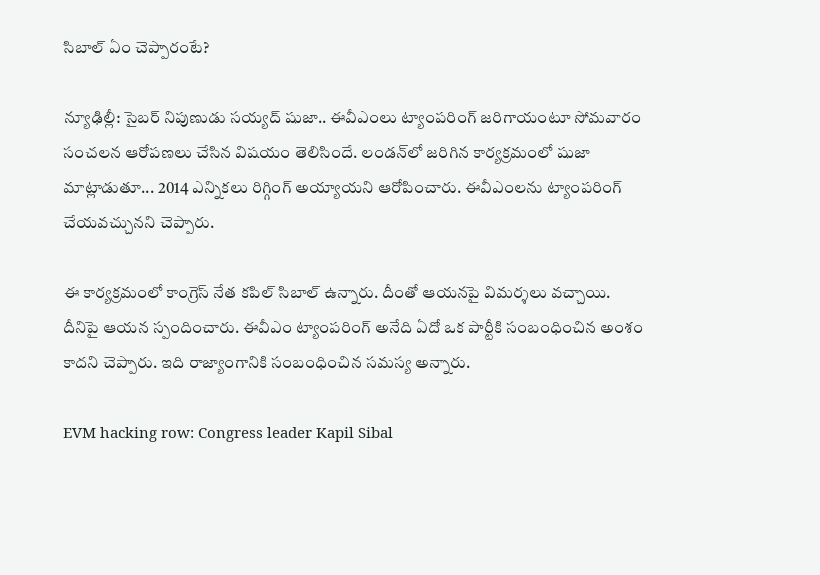సిబాల్ ఏం చెప్పారంటే?

న్యూఢిల్లీ: సైబర్ నిపుణుడు సయ్యద్ షుజా.. ఈవీఎంలు ట్యాంపరింగ్ జరిగాయంటూ సోమవారం సంచలన ఆరోపణలు చేసిన విషయం తెలిసిందే. లండన్‌లో జరిగిన కార్యక్రమంలో షుజా మాట్లాడుతూ... 2014 ఎన్నికలు రిగ్గింగ్ అయ్యాయని ఆరోపించారు. ఈవీఎంలను ట్యాంపరింగ్ చేయవచ్చునని చెప్పారు.

ఈ కార్యక్రమంలో కాంగ్రెస్ నేత కపిల్ సిబాల్ ఉన్నారు. దీంతో ఆయనపై విమర్శలు వచ్చాయి. దీనిపై ఆయన స్పందించారు. ఈవీఎం ట్యాంపరింగ్ అనేది ఏదో ఒక పార్టీకి సంబంధించిన అంశం కాదని చెప్పారు. ఇది రాజ్యాంగానికి సంబంధించిన సమస్య అన్నారు.

EVM hacking row: Congress leader Kapil Sibal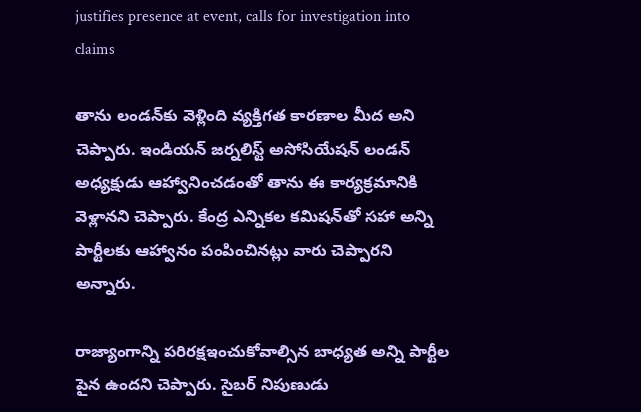justifies presence at event, calls for investigation into claims

తాను లండన్‌కు వెళ్లింది వ్యక్తిగత కారణాల మీద అని చెప్పారు. ఇండియన్ జర్నలిస్ట్ అసోసియేషన్ లండన్ అధ్యక్షుడు ఆహ్వానించడంతో తాను ఈ కార్యక్రమానికి వెళ్లానని చెప్పారు. కేంద్ర ఎన్నికల కమిషన్‌తో సహా అన్ని పార్టీలకు ఆహ్వానం పంపించినట్లు వారు చెప్పారని అన్నారు.

రాజ్యాంగాన్ని పరిరక్షఇంచుకోవాల్సిన బాధ్యత అన్ని పార్టీల పైన ఉందని చెప్పారు. సైబర్ నిపుణుడు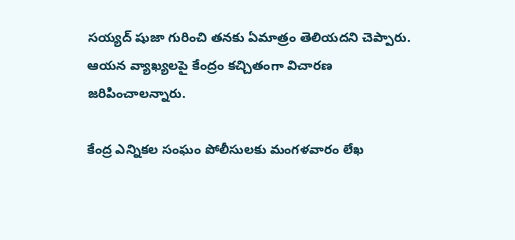సయ్యద్ షుజా గురించి తనకు ఏమాత్రం తెలియదని చెప్పారు. ఆయన వ్యాఖ్యలపై కేంద్రం కచ్చితంగా విచారణ జరిపించాలన్నారు.

కేంద్ర ఎన్నికల సంఘం పోలీసులకు మంగళవారం లేఖ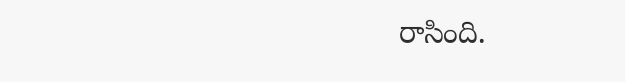రాసింది.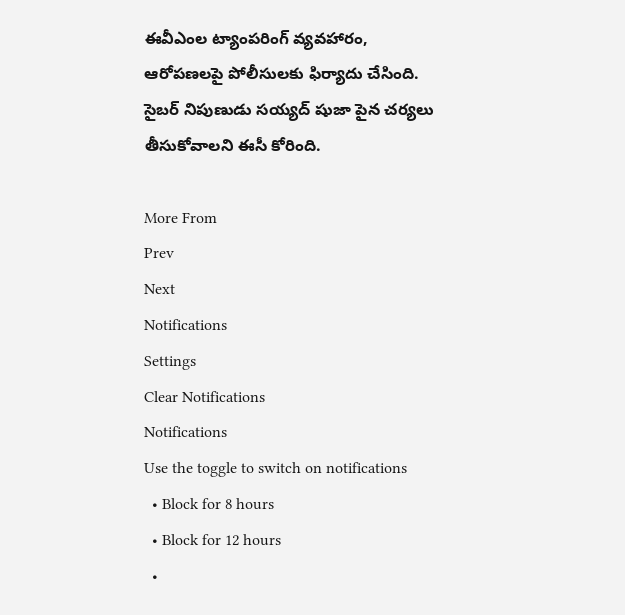ఈవీఎంల ట్యాంపరింగ్ వ్యవహారం, ఆరోపణలపై పోలీసులకు ఫిర్యాదు చేసింది. సైబర్ నిపుణుడు సయ్యద్ షుజా పైన చర్యలు తీసుకోవాలని ఈసీ కోరింది.

More From
Prev
Next
Notifications
Settings
Clear Notifications
Notifications
Use the toggle to switch on notifications
  • Block for 8 hours
  • Block for 12 hours
  •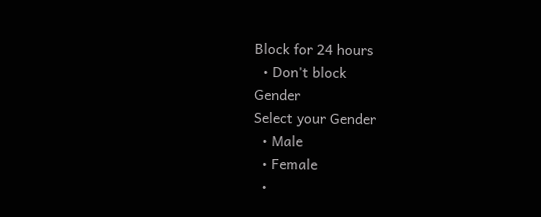Block for 24 hours
  • Don't block
Gender
Select your Gender
  • Male
  • Female
  •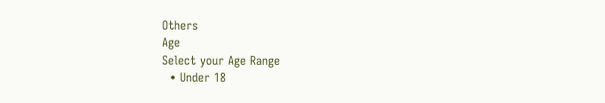Others
Age
Select your Age Range
  • Under 18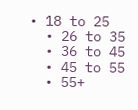• 18 to 25
  • 26 to 35
  • 36 to 45
  • 45 to 55
  • 55+